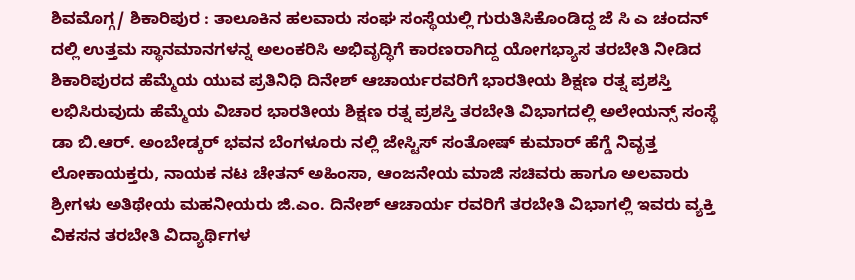ಶಿವಮೊಗ್ಗ/ ಶಿಕಾರಿಪುರ : ತಾಲೂಕಿನ ಹಲವಾರು ಸಂಘ ಸಂಸ್ಥೆಯಲ್ಲಿ ಗುರುತಿಸಿಕೊಂಡಿದ್ದ ಜೆ ಸಿ ಎ ಚಂದನ್ ದಲ್ಲಿ ಉತ್ತಮ ಸ್ಥಾನಮಾನಗಳನ್ನ ಅಲಂಕರಿಸಿ ಅಭಿವೃದ್ಧಿಗೆ ಕಾರಣರಾಗಿದ್ದ ಯೋಗಭ್ಯಾಸ ತರಬೇತಿ ನೀಡಿದ ಶಿಕಾರಿಪುರದ ಹೆಮ್ಮೆಯ ಯುವ ಪ್ರತಿನಿಧಿ ದಿನೇಶ್ ಆಚಾರ್ಯರವರಿಗೆ ಭಾರತೀಯ ಶಿಕ್ಷಣ ರತ್ನ ಪ್ರಶಸ್ತಿ ಲಭಿಸಿರುವುದು ಹೆಮ್ಮೆಯ ವಿಚಾರ ಭಾರತೀಯ ಶಿಕ್ಷಣ ರತ್ನ ಪ್ರಶಸ್ತಿ ತರಬೇತಿ ವಿಭಾಗದಲ್ಲಿ ಅಲೇಯನ್ಸ್ ಸಂಸ್ಥೆ ಡಾ ಬಿ.ಆರ್. ಅಂಬೇಡ್ಕರ್ ಭವನ ಬೆಂಗಳೂರು ನಲ್ಲಿ ಜೇಸ್ಟಿಸ್ ಸಂತೋಷ್ ಕುಮಾರ್ ಹೆಗ್ಡೆ ನಿವೃತ್ತ ಲೋಕಾಯಕ್ತರು, ನಾಯಕ ನಟ ಚೇತನ್ ಅಹಿಂಸಾ, ಆಂಜನೇಯ ಮಾಜಿ ಸಚಿವರು ಹಾಗೂ ಅಲವಾರು ಶ್ರೀಗಳು ಅತಿಥೇಯ ಮಹನೀಯರು ಜಿ.ಎಂ. ದಿನೇಶ್ ಆಚಾರ್ಯ ರವರಿಗೆ ತರಬೇತಿ ವಿಭಾಗಲ್ಲಿ ಇವರು ವ್ಯಕ್ತಿ ವಿಕಸನ ತರಬೇತಿ ವಿದ್ಯಾರ್ಥಿಗಳ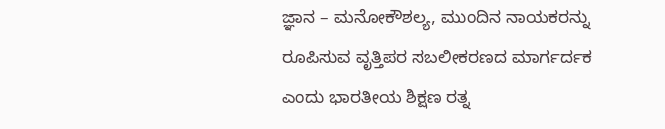ಜ್ಞಾನ – ಮನೋಕೌಶಲ್ಯ, ಮುಂದಿನ ನಾಯಕರನ್ನು ರೂಪಿಸುವ ವೃತ್ತಿಪರ ಸಬಲೀಕರಣದ ಮಾರ್ಗರ್ದಕ ಎಂದು ಭಾರತೀಯ ಶಿಕ್ಷಣ ರತ್ನ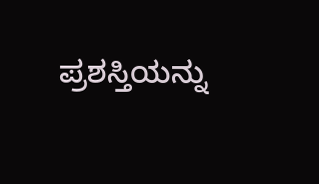ಪ್ರಶಸ್ತಿಯನ್ನು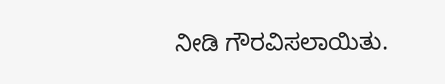ನೀಡಿ ಗೌರವಿಸಲಾಯಿತು.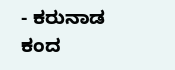- ಕರುನಾಡ ಕಂದ